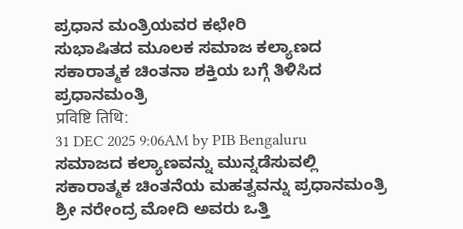ಪ್ರಧಾನ ಮಂತ್ರಿಯವರ ಕಛೇರಿ
ಸುಭಾಷಿತದ ಮೂಲಕ ಸಮಾಜ ಕಲ್ಯಾಣದ ಸಕಾರಾತ್ಮಕ ಚಿಂತನಾ ಶಕ್ತಿಯ ಬಗ್ಗೆ ತಿಳಿಸಿದ ಪ್ರಧಾನಮಂತ್ರಿ
प्रविष्टि तिथि:
31 DEC 2025 9:06AM by PIB Bengaluru
ಸಮಾಜದ ಕಲ್ಯಾಣವನ್ನು ಮುನ್ನಡೆಸುವಲ್ಲಿ ಸಕಾರಾತ್ಮಕ ಚಿಂತನೆಯ ಮಹತ್ವವನ್ನು ಪ್ರಧಾನಮಂತ್ರಿ ಶ್ರೀ ನರೇಂದ್ರ ಮೋದಿ ಅವರು ಒತ್ತಿ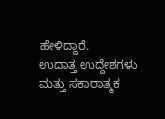ಹೇಳಿದ್ದಾರೆ.
ಉದಾತ್ತ ಉದ್ದೇಶಗಳು ಮತ್ತು ಸಕಾರಾತ್ಮಕ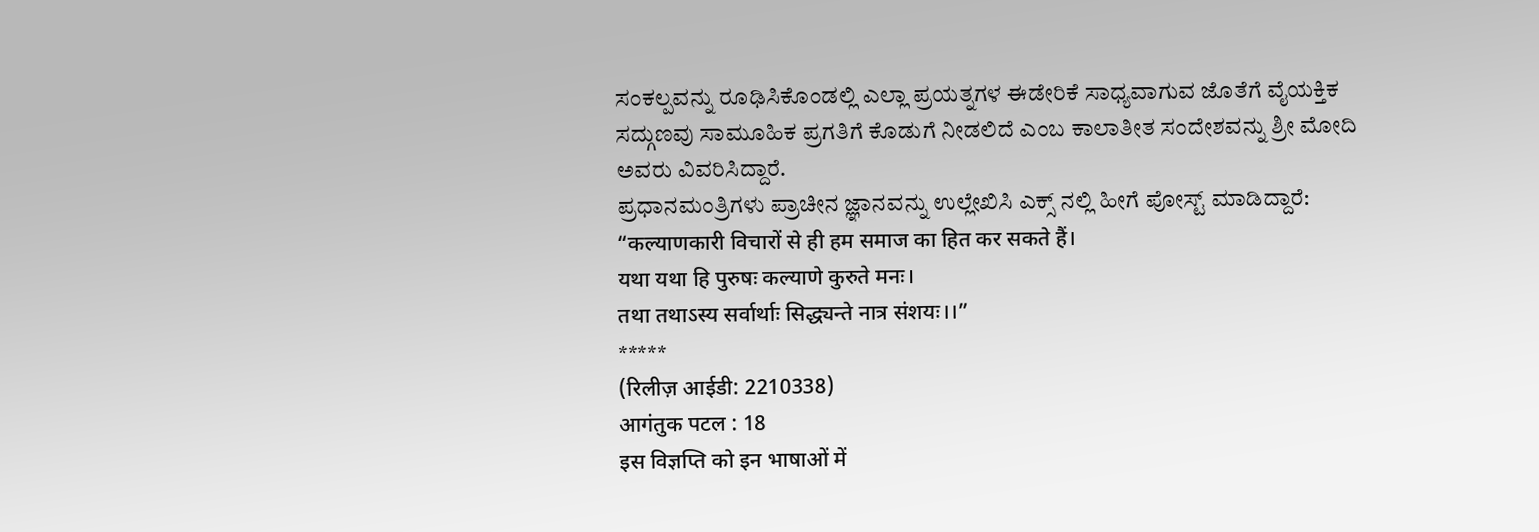ಸಂಕಲ್ಪವನ್ನು ರೂಢಿಸಿಕೊಂಡಲ್ಲಿ ಎಲ್ಲಾ ಪ್ರಯತ್ನಗಳ ಈಡೇರಿಕೆ ಸಾಧ್ಯವಾಗುವ ಜೊತೆಗೆ ವೈಯಕ್ತಿಕ ಸದ್ಗುಣವು ಸಾಮೂಹಿಕ ಪ್ರಗತಿಗೆ ಕೊಡುಗೆ ನೀಡಲಿದೆ ಎಂಬ ಕಾಲಾತೀತ ಸಂದೇಶವನ್ನು ಶ್ರೀ ಮೋದಿ ಅವರು ವಿವರಿಸಿದ್ದಾರೆ.
ಪ್ರಧಾನಮಂತ್ರಿಗಳು ಪ್ರಾಚೀನ ಜ್ಞಾನವನ್ನು ಉಲ್ಲೇಖಿಸಿ ಎಕ್ಸ್ ನಲ್ಲಿ ಹೀಗೆ ಪೋಸ್ಟ್ ಮಾಡಿದ್ದಾರೆ:
“कल्याणकारी विचारों से ही हम समाज का हित कर सकते हैं।
यथा यथा हि पुरुषः कल्याणे कुरुते मनः।
तथा तथाऽस्य सर्वार्थाः सिद्ध्यन्ते नात्र संशयः।।”
*****
(रिलीज़ आईडी: 2210338)
आगंतुक पटल : 18
इस विज्ञप्ति को इन भाषाओं में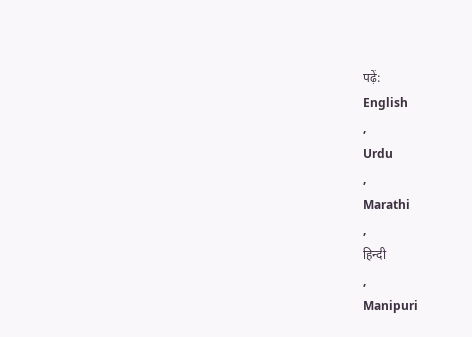पढ़ें:
English
,
Urdu
,
Marathi
,
हिन्दी
,
Manipuri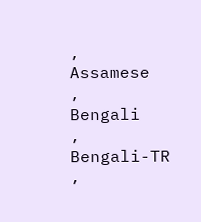,
Assamese
,
Bengali
,
Bengali-TR
,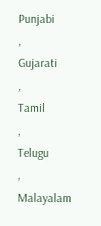Punjabi
,
Gujarati
,
Tamil
,
Telugu
,
Malayalam